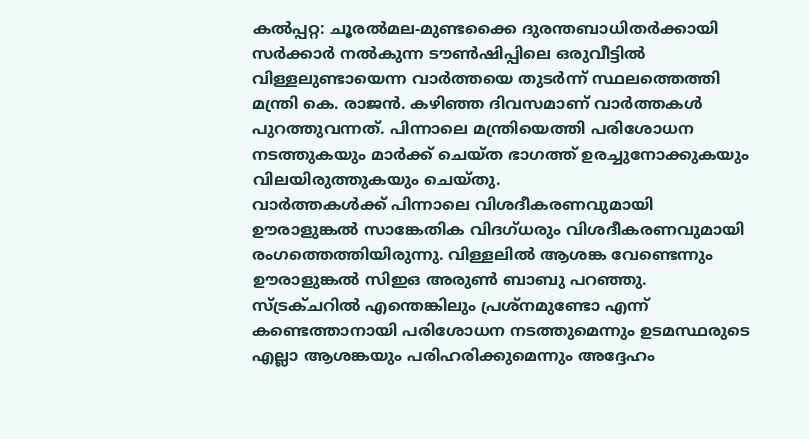കൽപ്പറ്റ: ചൂരൽമല-മുണ്ടക്കൈ ദുരന്തബാധിതർക്കായി സർക്കാർ നൽകുന്ന ടൗൺഷിപ്പിലെ ഒരുവീട്ടിൽ വിള്ളലുണ്ടായെന്ന വാർത്തയെ തുടർന്ന് സ്ഥലത്തെത്തി മന്ത്രി കെ. രാജൻ. കഴിഞ്ഞ ദിവസമാണ് വാർത്തകൾ പുറത്തുവന്നത്. പിന്നാലെ മന്ത്രിയെത്തി പരിശോധന നടത്തുകയും മാർക്ക് ചെയ്ത ഭാഗത്ത് ഉരച്ചുനോക്കുകയും വിലയിരുത്തുകയും ചെയ്തു.
വാർത്തകൾക്ക് പിന്നാലെ വിശദീകരണവുമായി ഊരാളുങ്കൽ സാങ്കേതിക വിദഗ്ധരും വിശദീകരണവുമായി രംഗത്തെത്തിയിരുന്നു. വിള്ളലിൽ ആശങ്ക വേണ്ടെന്നും ഊരാളുങ്കൽ സിഇഒ അരുൺ ബാബു പറഞ്ഞു. സ്ട്രക്ചറിൽ എന്തെങ്കിലും പ്രശ്നമുണ്ടോ എന്ന് കണ്ടെത്താനായി പരിശോധന നടത്തുമെന്നും ഉടമസ്ഥരുടെ എല്ലാ ആശങ്കയും പരിഹരിക്കുമെന്നും അദ്ദേഹം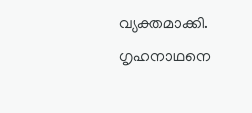വ്യക്തമാക്കി.
ഗൃഹനാഥനെ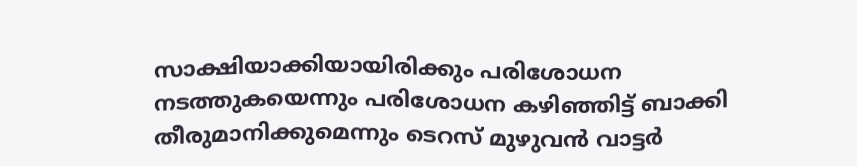സാക്ഷിയാക്കിയായിരിക്കും പരിശോധന നടത്തുകയെന്നും പരിശോധന കഴിഞ്ഞിട്ട് ബാക്കി തീരുമാനിക്കുമെന്നും ടെറസ് മുഴുവൻ വാട്ടർ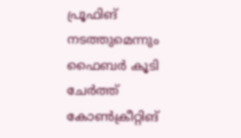പ്രൂഫിങ് നടത്തുമെന്നും ഫൈബർ കൂടി ചേർത്ത് കോൺക്രീറ്റിങ്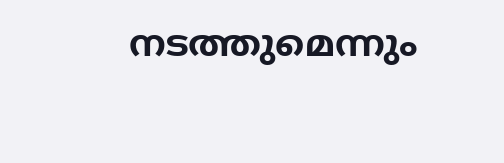നടത്തുമെന്നും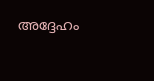അദ്ദേഹം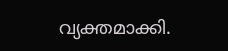വ്യക്തമാക്കി.